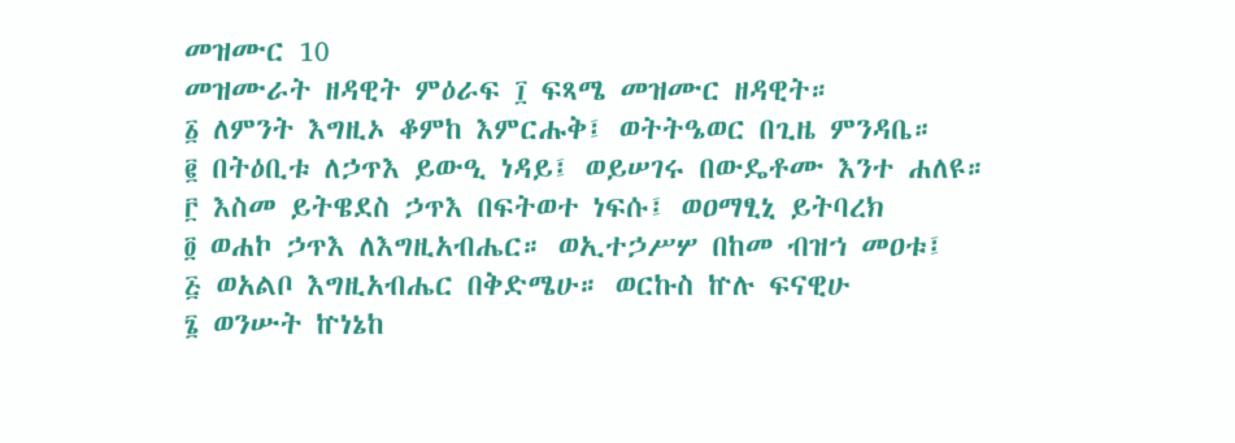መዝሙር 10
መዝሙራት ዘዳዊት ምዕራፍ ፲ ፍጻሜ መዝሙር ዘዳዊት።
፩ ለምንት እግዚኦ ቆምከ እምርሑቅ፤ ወትትዔወር በጊዜ ምንዳቤ።
፪ በትዕቢቱ ለኃጥእ ይውዒ ነዳይ፤ ወይሠገሩ በውዴቶሙ እንተ ሐለዩ።
፫ እስመ ይትዌደስ ኃጥእ በፍትወተ ነፍሱ፤ ወዐማፂኒ ይትባረክ
፬ ወሐኮ ኃጥእ ለእግዚአብሔር። ወኢተኃሥሦ በከመ ብዝኀ መዐቱ፤
፭ ወአልቦ እግዚአብሔር በቅድሜሁ። ወርኩስ ኵሉ ፍናዊሁ
፮ ወንሡት ኵነኔከ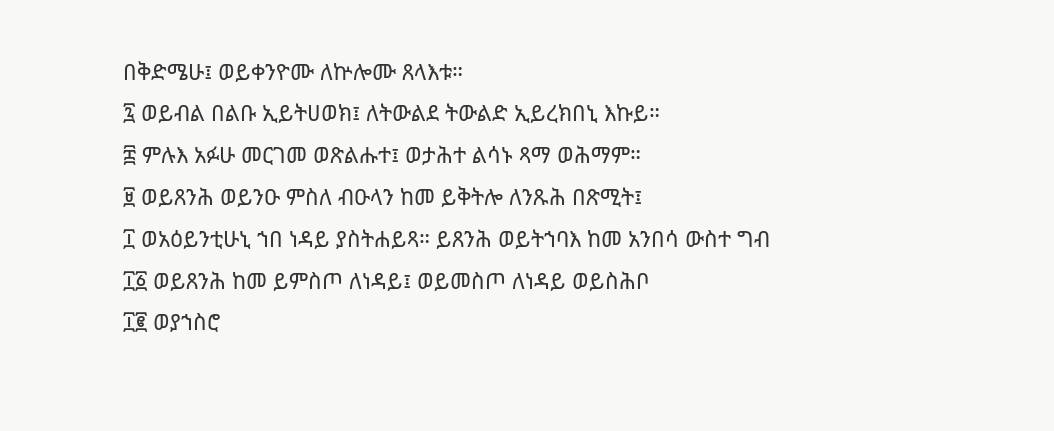በቅድሜሁ፤ ወይቀንዮሙ ለኵሎሙ ጸላእቱ።
፯ ወይብል በልቡ ኢይትሀወክ፤ ለትውልደ ትውልድ ኢይረክበኒ እኩይ።
፰ ምሉእ አፉሁ መርገመ ወጽልሑተ፤ ወታሕተ ልሳኑ ጻማ ወሕማም።
፱ ወይጸንሕ ወይንዑ ምስለ ብዑላን ከመ ይቅትሎ ለንጹሕ በጽሚት፤
፲ ወአዕይንቲሁኒ ኀበ ነዳይ ያስትሐይጻ። ይጸንሕ ወይትኀባእ ከመ አንበሳ ውስተ ግብ
፲፩ ወይጸንሕ ከመ ይምስጦ ለነዳይ፤ ወይመስጦ ለነዳይ ወይስሕቦ
፲፪ ወያኀስሮ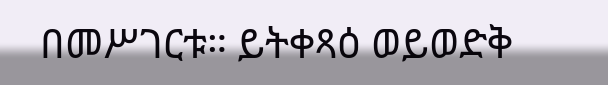በመሥገርቱ። ይትቀጻዕ ወይወድቅ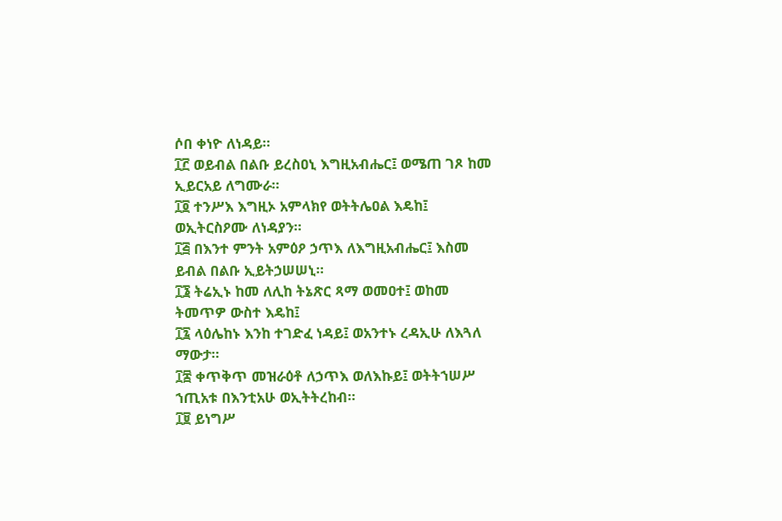ሶበ ቀነዮ ለነዳይ።
፲፫ ወይብል በልቡ ይረስዐኒ እግዚአብሔር፤ ወሜጠ ገጾ ከመ ኢይርአይ ለግሙራ።
፲፬ ተንሥእ እግዚኦ አምላክየ ወትትሌዐል እዴከ፤ ወኢትርስዖሙ ለነዳያን።
፲፭ በእንተ ምንት አምዕዖ ኃጥእ ለእግዚአብሔር፤ እስመ ይብል በልቡ ኢይትኃሠሠኒ።
፲፮ ትሬኢኑ ከመ ለሊከ ትኔጽር ጻማ ወመዐተ፤ ወከመ ትመጥዎ ውስተ እዴከ፤
፲፯ ላዕሌከኑ እንከ ተገድፈ ነዳይ፤ ወአንተኑ ረዳኢሁ ለእጓለ ማውታ።
፲፰ ቀጥቅጥ መዝራዕቶ ለኃጥእ ወለእኩይ፤ ወትትኀሠሥ ኀጢአቱ በእንቲአሁ ወኢትትረከብ።
፲፱ ይነግሥ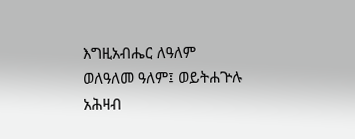እግዚአብሔር ለዓለም ወለዓለመ ዓለም፤ ወይትሐጕሉ አሕዛብ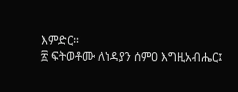እምድር።
፳ ፍትወቶሙ ለነዳያን ሰምዐ እግዚአብሔር፤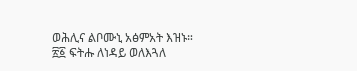ወሕሊና ልቦሙኒ አፅምአት እዝኑ።
፳፩ ፍትሑ ለነዳይ ወለእጓለ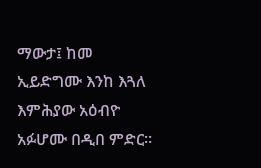ማውታ፤ ከመ ኢይድግሙ እንከ እጓለ እምሕያው አዕብዮ አፉሆሙ በዲበ ምድር።